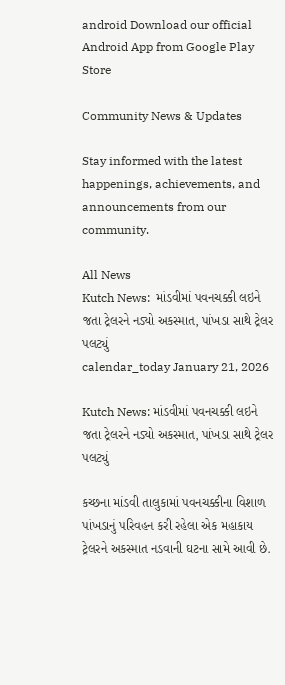android Download our official Android App from Google Play Store

Community News & Updates

Stay informed with the latest happenings, achievements, and announcements from our community.

All News
Kutch News:  માંડવીમાં પવનચક્કી લઇને જતા ટ્રેલરને નડ્યો અકસ્માત, પાંખડા સાથે ટ્રેલર પલટ્યું
calendar_today January 21, 2026

Kutch News: માંડવીમાં પવનચક્કી લઇને જતા ટ્રેલરને નડ્યો અકસ્માત, પાંખડા સાથે ટ્રેલર પલટ્યું

કચ્છના માંડવી તાલુકામાં પવનચક્કીના વિશાળ પાંખડાનું પરિવહન કરી રહેલા એક મહાકાય ટ્રેલરને અકસ્માત નડવાની ઘટના સામે આવી છે.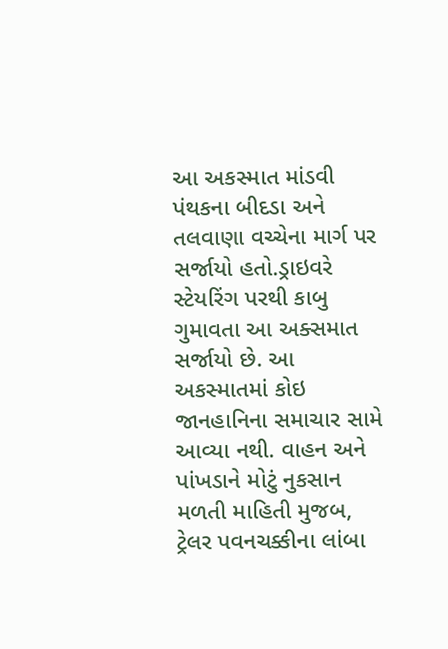આ અકસ્માત માંડવી પંથકના બીદડા અને તલવાણા વચ્ચેના માર્ગ પર સર્જાયો હતો.ડ્રાઇવરે સ્ટેયરિંગ પરથી કાબુ ગુમાવતા આ અક્સમાત સર્જાયો છે. આ અકસ્માતમાં કોઇ જાનહાનિના સમાચાર સામે આવ્યા નથી. વાહન અને પાંખડાને મોટું નુકસાન મળતી માહિતી મુજબ, ટ્રેલર પવનચક્કીના લાંબા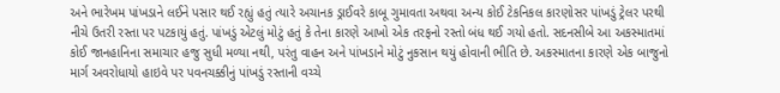અને ભારેખમ પાંખડાને લઈને પસાર થઈ રહ્યું હતું ત્યારે અચાનક ડ્રાઈવરે કાબૂ ગુમાવતા અથવા અન્ય કોઈ ટેકનિકલ કારણોસર પાંખડું ટ્રેલર પરથી નીચે ઉતરી રસ્તા પર પટકાયું હતું. પાંખડું એટલું મોટું હતું કે તેના કારણે આખો એક તરફનો રસ્તો બંધ થઈ ગયો હતો. સદનસીબે આ અકસ્માતમાં કોઈ જાનહાનિના સમાચાર હજુ સુધી મળ્યા નથી, પરંતુ વાહન અને પાંખડાને મોટું નુકસાન થયું હોવાની ભીતિ છે. અકસ્માતના કારણે એક બાજુનો માર્ગ અવરોધાયો હાઇવે પર પવનચક્કીનું પાંખડું રસ્તાની વચ્ચે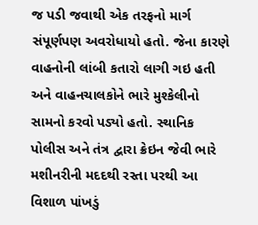જ પડી જવાથી એક તરફનો માર્ગ સંપૂર્ણપણ અવરોધાયો હતો. જેના કારણે વાહનોની લાંબી કતારો લાગી ગઇ હતી અને વાહનચાલકોને ભારે મુશ્કેલીનો સામનો કરવો પડ્યો હતો. સ્થાનિક પોલીસ અને તંત્ર દ્વારા ક્રેઇન જેવી ભારે મશીનરીની મદદથી રસ્તા પરથી આ વિશાળ પાંખડું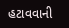હટાવવાની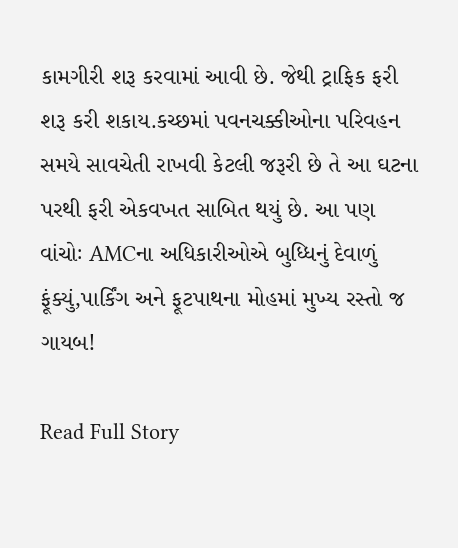કામગીરી શરૂ કરવામાં આવી છે. જેથી ટ્રાફિક ફરી શરૂ કરી શકાય.કચ્છમાં પવનચક્કીઓના પરિવહન સમયે સાવચેતી રાખવી કેટલી જરૂરી છે તે આ ઘટના પરથી ફરી એકવખત સાબિત થયું છે. આ પણ વાંચોઃ AMCના અધિકારીઓએ બુધ્ધિનું દેવાળું ફૂંક્યું,પાર્કિંગ અને ફૂટપાથના મોહમાં મુખ્ય રસ્તો જ ગાયબ!

Read Full Story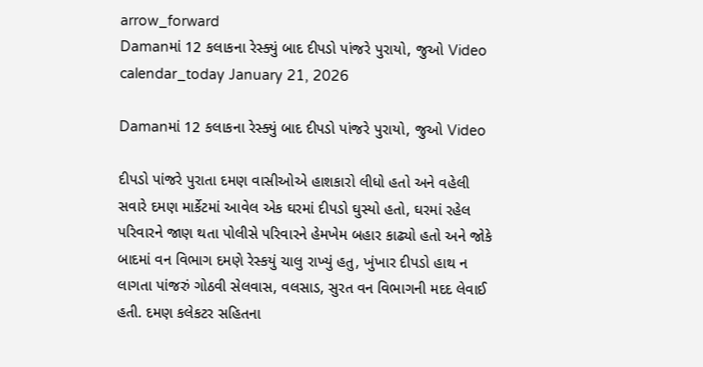arrow_forward
Damanમાં 12 કલાકના રેસ્ક્યું બાદ દીપડો પાંજરે પુરાયો, જુઓ Video
calendar_today January 21, 2026

Damanમાં 12 કલાકના રેસ્ક્યું બાદ દીપડો પાંજરે પુરાયો, જુઓ Video

દીપડો પાંજરે પુરાતા દમણ વાસીઓએ હાશકારો લીધો હતો અને વહેલી સવારે દમણ માર્કેટમાં આવેલ એક ઘરમાં દીપડો ઘુસ્યો હતો, ઘરમાં રહેલ પરિવારને જાણ થતા પોલીસે પરિવારને હેમખેમ બહાર કાઢ્યો હતો અને જોકે બાદમાં વન વિભાગ દમણે રેસ્કયું ચાલુ રાખ્યું હતુ, ખુંખાર દીપડો હાથ ન લાગતા પાંજરું ગોઠવી સેલવાસ, વલસાડ, સુરત વન વિભાગની મદદ લેવાઈ હતી. દમણ કલેકટર સહિતના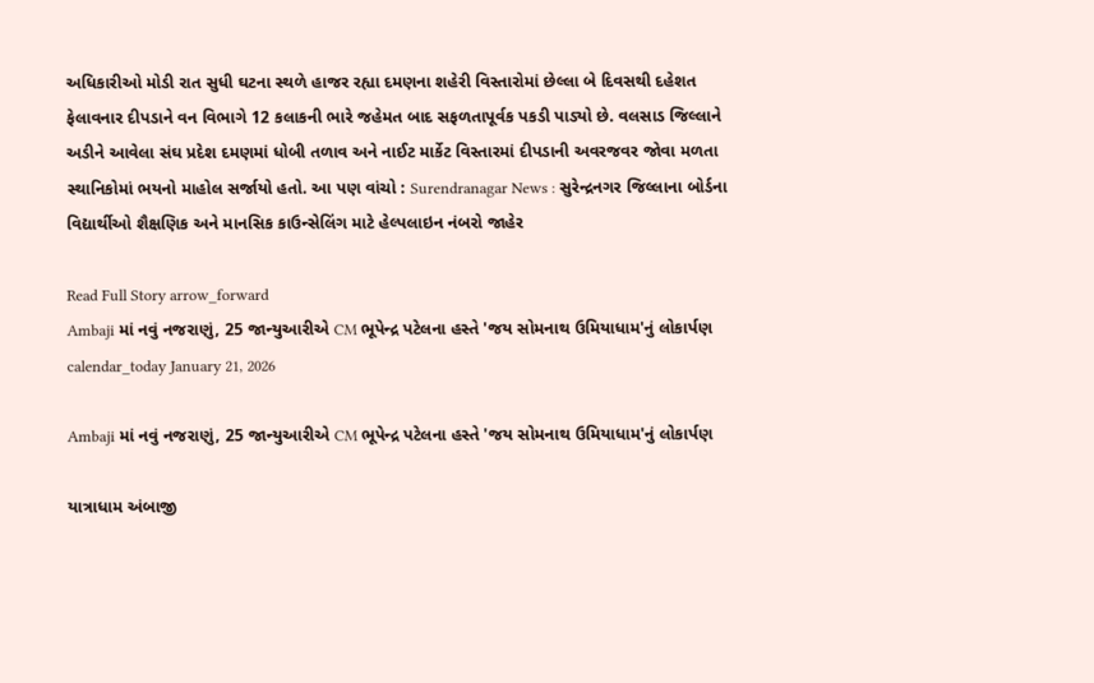અધિકારીઓ મોડી રાત સુધી ઘટના સ્થળે હાજર રહ્યા દમણના શહેરી વિસ્તારોમાં છેલ્લા બે દિવસથી દહેશત ફેલાવનાર દીપડાને વન વિભાગે 12 કલાકની ભારે જહેમત બાદ સફળતાપૂર્વક પકડી પાડ્યો છે. વલસાડ જિલ્લાને અડીને આવેલા સંઘ પ્રદેશ દમણમાં ધોબી તળાવ અને નાઈટ માર્કેટ વિસ્તારમાં દીપડાની અવરજવર જોવા મળતા સ્થાનિકોમાં ભયનો માહોલ સર્જાયો હતો. આ પણ વાંચો : Surendranagar News : સુરેન્દ્રનગર જિલ્લાના બોર્ડના વિદ્યાર્થીઓ શૈક્ષણિક અને માનસિક કાઉન્સેલિંગ માટે હેલ્પલાઇન નંબરો જાહેર

Read Full Story arrow_forward
Ambaji માં નવું નજરાણું, 25 જાન્યુઆરીએ CM ભૂપેન્દ્ર પટેલના હસ્તે 'જય સોમનાથ ઉમિયાધામ'નું લોકાર્પણ
calendar_today January 21, 2026

Ambaji માં નવું નજરાણું, 25 જાન્યુઆરીએ CM ભૂપેન્દ્ર પટેલના હસ્તે 'જય સોમનાથ ઉમિયાધામ'નું લોકાર્પણ

યાત્રાધામ અંબાજી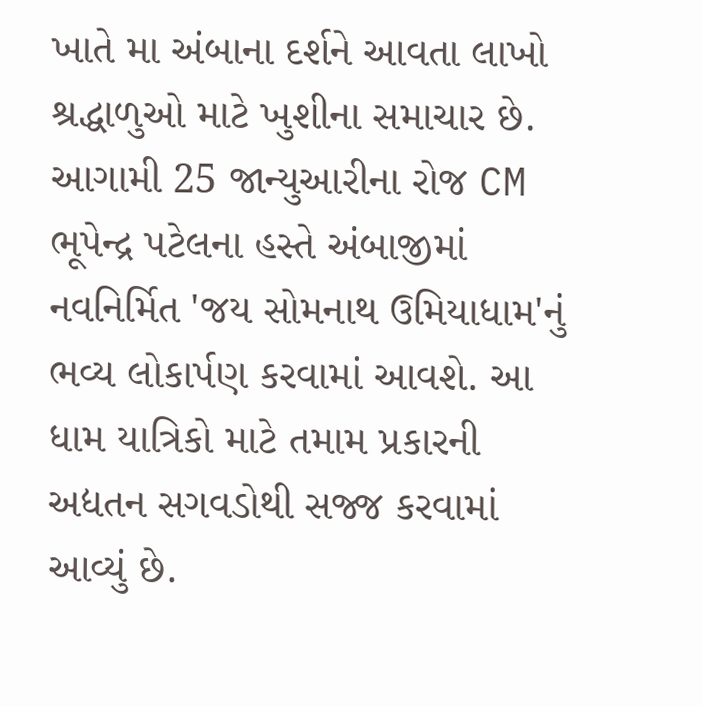ખાતે મા અંબાના દર્શને આવતા લાખો શ્રદ્ધાળુઓ માટે ખુશીના સમાચાર છે. આગામી 25 જાન્યુઆરીના રોજ CM ભૂપેન્દ્ર પટેલના હસ્તે અંબાજીમાં નવનિર્મિત 'જય સોમનાથ ઉમિયાધામ'નું ભવ્ય લોકાર્પણ કરવામાં આવશે. આ ધામ યાત્રિકો માટે તમામ પ્રકારની અદ્યતન સગવડોથી સજ્જ કરવામાં આવ્યું છે.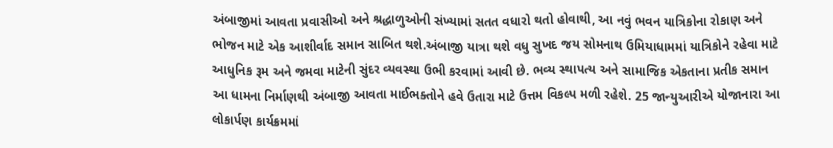અંબાજીમાં આવતા પ્રવાસીઓ અને શ્રદ્ધાળુઓની સંખ્યામાં સતત વધારો થતો હોવાથી, આ નવું ભવન યાત્રિકોના રોકાણ અને ભોજન માટે એક આશીર્વાદ સમાન સાબિત થશે.અંબાજી યાત્રા થશે વધુ સુખદ જય સોમનાથ ઉમિયાધામમાં યાત્રિકોને રહેવા માટે આધુનિક રૂમ અને જમવા માટેની સુંદર વ્યવસ્થા ઉભી કરવામાં આવી છે. ભવ્ય સ્થાપત્ય અને સામાજિક એકતાના પ્રતીક સમાન આ ધામના નિર્માણથી અંબાજી આવતા માઈભક્તોને હવે ઉતારા માટે ઉત્તમ વિકલ્પ મળી રહેશે. 25 જાન્યુઆરીએ યોજાનારા આ લોકાર્પણ કાર્યક્રમમાં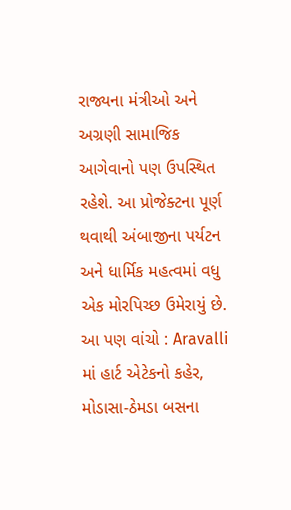રાજ્યના મંત્રીઓ અને અગ્રણી સામાજિક આગેવાનો પણ ઉપસ્થિત રહેશે. આ પ્રોજેક્ટના પૂર્ણ થવાથી અંબાજીના પર્યટન અને ધાર્મિક મહત્વમાં વધુ એક મોરપિચ્છ ઉમેરાયું છે. આ પણ વાંચો : Aravalli માં હાર્ટ એટેકનો કહેર, મોડાસા-ઠેમડા બસના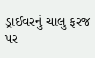ડ્રાઈવરનું ચાલુ ફરજ પર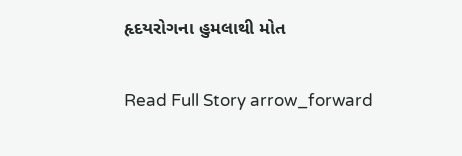હૃદયરોગના હુમલાથી મોત

Read Full Story arrow_forward